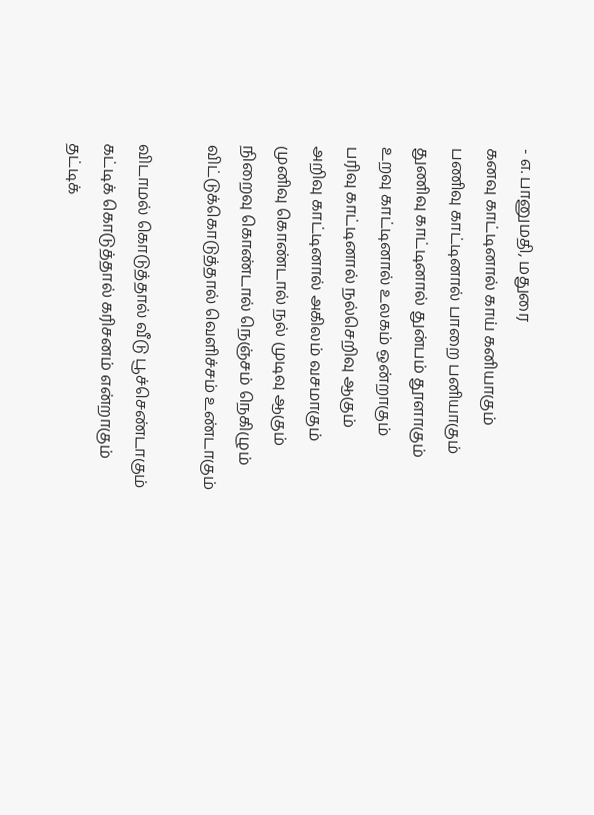- எ. பானுமதி, மதுரை
கனவு காட்டினால் காய் கனியாகும்
பணிவு காட்டினால் பாறை பனியாகும்
துணிவு காட்டினால் துன்பம் தூளாகும்
உறவு காட்டினால் உலகம் ஒன்றாகும்
பரிவு காட்டினால் நல்செறிவு ஆகும்
அறிவு காட்டினால் அகிலம் வசமாகும்
முனிவு கொண்டால் நல் முடிவு ஆகும்
நிறைவு கொண்டால் நெஞ்சம் நெகிழும்
விட்டுக்கொடுத்தால் வெளிச்சம் உண்டாகும்

விடாமல் கொடுத்தால் வீடு பூச்செண்டாகும்
கட்டிக் கொடுத்தால் கரிசனம் என்றாகும்
தட்டிக்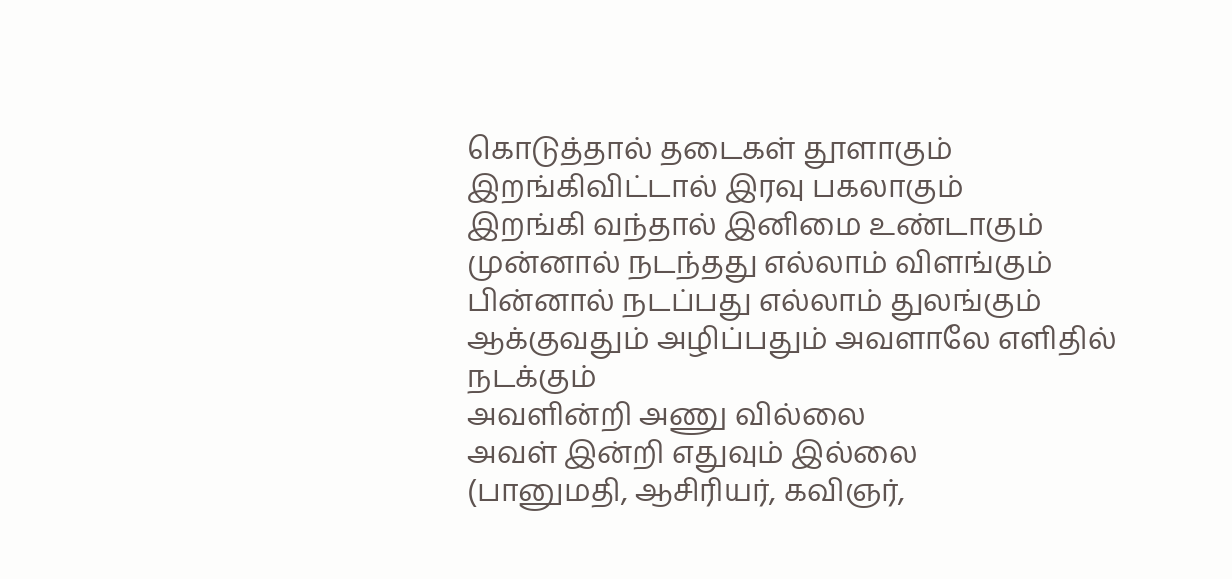கொடுத்தால் தடைகள் தூளாகும்
இறங்கிவிட்டால் இரவு பகலாகும்
இறங்கி வந்தால் இனிமை உண்டாகும்
முன்னால் நடந்தது எல்லாம் விளங்கும்
பின்னால் நடப்பது எல்லாம் துலங்கும்
ஆக்குவதும் அழிப்பதும் அவளாலே எளிதில் நடக்கும்
அவளின்றி அணு வில்லை
அவள் இன்றி எதுவும் இல்லை
(பானுமதி, ஆசிரியர், கவிஞர்,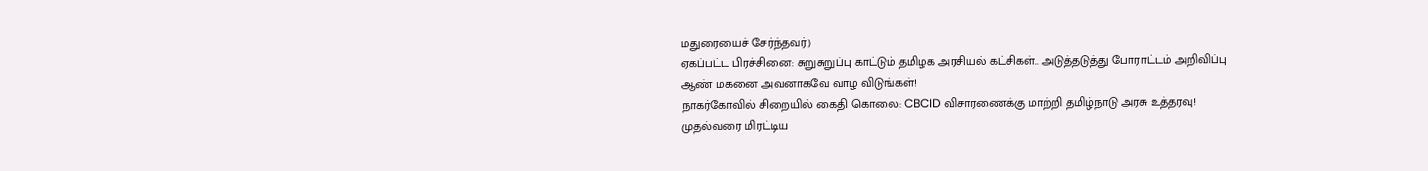மதுரையைச் சேர்ந்தவர்)
ஏகப்பட்ட பிரச்சினை: சுறுசுறுப்பு காட்டும் தமிழக அரசியல் கட்சிகள்.. அடுத்தடுத்து போராட்டம் அறிவிப்பு
ஆண் மகனை அவனாகவே வாழ விடுங்கள்!
நாகர்கோவில் சிறையில் கைதி கொலை: CBCID விசாரணைக்கு மாற்றி தமிழ்நாடு அரசு உத்தரவு!
முதல்வரை மிரட்டிய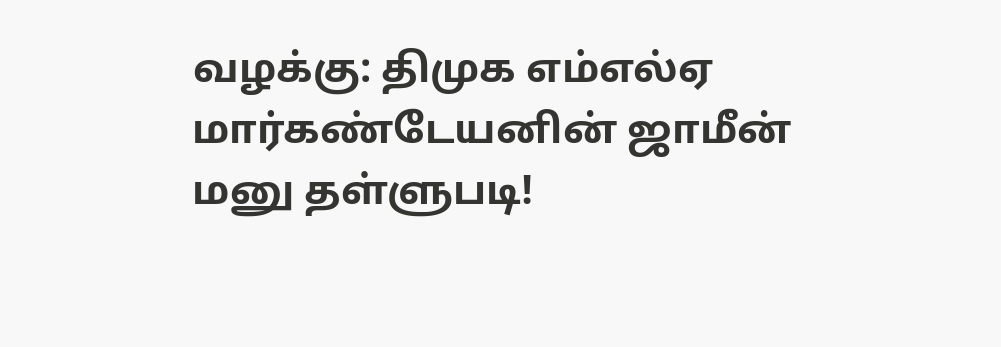வழக்கு: திமுக எம்எல்ஏ மார்கண்டேயனின் ஜாமீன் மனு தள்ளுபடி!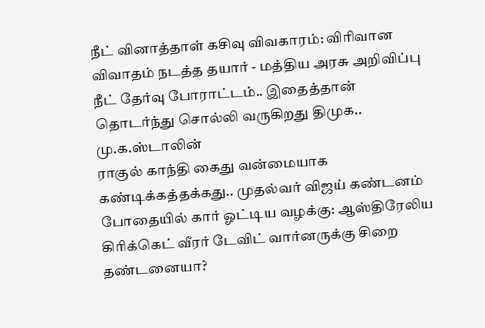நீட் வினாத்தாள் கசிவு விவகாரம்: விரிவான விவாதம் நடத்த தயார் - மத்திய அரசு அறிவிப்பு
நீட் தேர்வு போராட்டம்.. இதைத்தான் தொடர்ந்து சொல்லி வருகிறது திமுக.. மு.க.ஸ்டாலின்
ராகுல் காந்தி கைது வன்மையாக கண்டிக்கத்தக்கது.. முதல்வர் விஜய் கண்டனம்
போதையில் கார் ஓட்டிய வழக்கு: ஆஸ்திரேலிய கிரிக்கெட் வீரர் டேவிட் வார்னருக்கு சிறை தண்டனையா?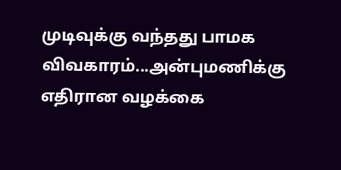முடிவுக்கு வந்தது பாமக விவகாரம்...அன்புமணிக்கு எதிரான வழக்கை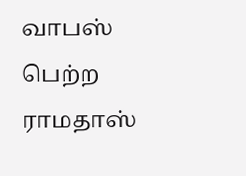வாபஸ் பெற்ற ராமதாஸ்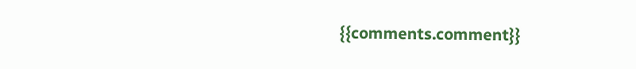{{comments.comment}}